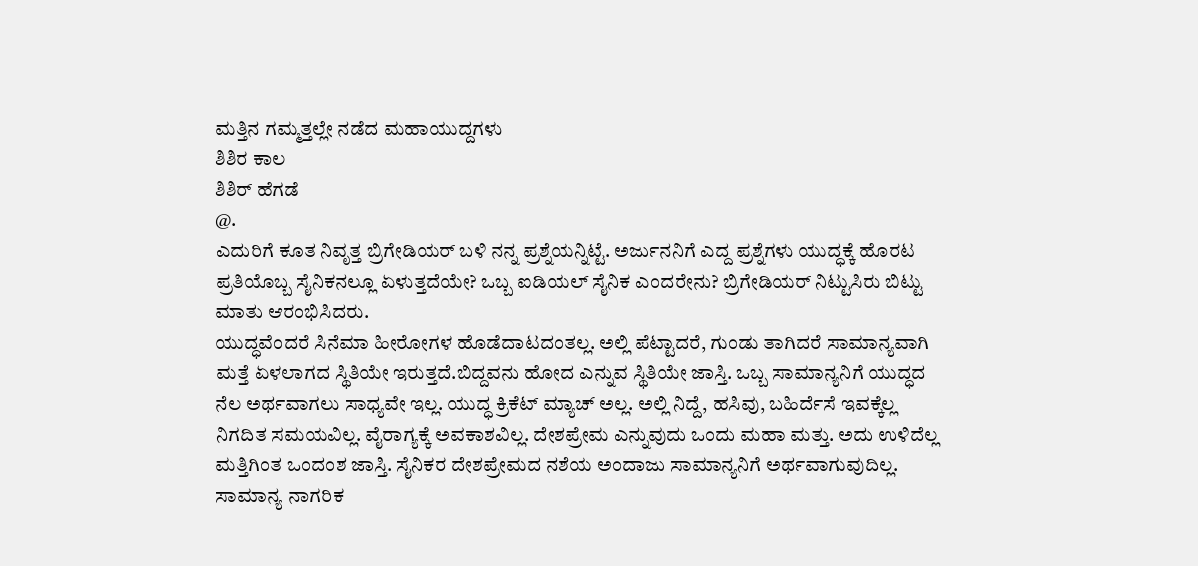ಮತ್ತಿನ ಗಮ್ಮತ್ತಲ್ಲೇ ನಡೆದ ಮಹಾಯುದ್ದಗಳು
ಶಿಶಿರ ಕಾಲ
ಶಿಶಿರ್‌ ಹೆಗಡೆ
@.
ಎದುರಿಗೆ ಕೂತ ನಿವೃತ್ತ ಬ್ರಿಗೇಡಿಯರ್ ಬಳಿ ನನ್ನ ಪ್ರಶ್ನೆಯನ್ನಿಟ್ಟೆ. ಅರ್ಜುನನಿಗೆ ಎದ್ದ ಪ್ರಶ್ನೆಗಳು ಯುದ್ಧಕ್ಕೆ ಹೊರಟ ಪ್ರತಿಯೊಬ್ಬ ಸೈನಿಕನಲ್ಲೂ ಏಳುತ್ತದೆಯೇ? ಒಬ್ಬ ಐಡಿಯಲ್ ಸೈನಿಕ ಎಂದರೇನು? ಬ್ರಿಗೇಡಿಯರ್ ನಿಟ್ಟುಸಿರು ಬಿಟ್ಟು ಮಾತು ಆರಂಭಿಸಿದರು.
ಯುದ್ಧವೆಂದರೆ ಸಿನೆಮಾ ಹೀರೋಗಳ ಹೊಡೆದಾಟದಂತಲ್ಲ. ಅಲ್ಲಿ ಪೆಟ್ಟಾದರೆ, ಗುಂಡು ತಾಗಿದರೆ ಸಾಮಾನ್ಯವಾಗಿ ಮತ್ತೆ ಏಳಲಾಗದ ಸ್ಥಿತಿಯೇ ಇರುತ್ತದೆ.ಬಿದ್ದವನು ಹೋದ ಎನ್ನುವ ಸ್ಥಿತಿಯೇ ಜಾಸ್ತಿ. ಒಬ್ಬ ಸಾಮಾನ್ಯನಿಗೆ ಯುದ್ಧದ ನೆಲ ಅರ್ಥವಾಗಲು ಸಾಧ್ಯವೇ ಇಲ್ಲ. ಯುದ್ಧ ಕ್ರಿಕೆಟ್ ಮ್ಯಾಚ್ ಅಲ್ಲ. ಅಲ್ಲಿ ನಿದ್ದೆ, ಹಸಿವು, ಬಹಿರ್ದೆಸೆ ಇವಕ್ಕೆಲ್ಲ ನಿಗದಿತ ಸಮಯವಿಲ್ಲ. ವೈರಾಗ್ಯಕ್ಕೆ ಅವಕಾಶವಿಲ್ಲ. ದೇಶಪ್ರೇಮ ಎನ್ನುವುದು ಒಂದು ಮಹಾ ಮತ್ತು. ಅದು ಉಳಿದೆಲ್ಲ ಮತ್ತಿಗಿಂತ ಒಂದಂಶ ಜಾಸ್ತಿ. ಸೈನಿಕರ ದೇಶಪ್ರೇಮದ ನಶೆಯ ಅಂದಾಜು ಸಾಮಾನ್ಯನಿಗೆ ಅರ್ಥವಾಗುವುದಿಲ್ಲ.
ಸಾಮಾನ್ಯ ನಾಗರಿಕ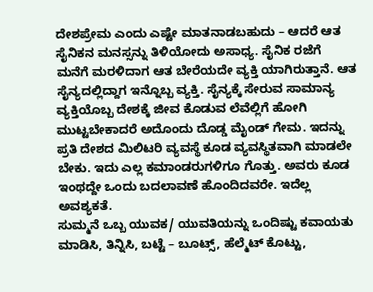ದೇಶಪ್ರೇಮ ಎಂದು ಎಷ್ಟೇ ಮಾತನಾಡಬಹುದು – ಆದರೆ ಆತ ಸೈನಿಕನ ಮನಸ್ಸನ್ನು ತಿಳಿಯೋದು ಅಸಾಧ್ಯ. ಸೈನಿಕ ರಜೆಗೆ ಮನೆಗೆ ಮರಳಿದಾಗ ಆತ ಬೇರೆಯದೇ ವ್ಯಕ್ತಿ ಯಾಗಿರುತ್ತಾನೆ. ಆತ ಸೈನ್ಯದಲ್ಲಿದ್ದಾಗ ಇನ್ನೊಬ್ಬ ವ್ಯಕ್ತಿ. ಸೈನ್ಯಕ್ಕೆ ಸೇರುವ ಸಾಮಾನ್ಯ ವ್ಯಕ್ತಿಯೊಬ್ಬ ದೇಶಕ್ಕೆ ಜೀವ ಕೊಡುವ ಲೆವೆಲ್ಲಿಗೆ ಹೋಗಿ ಮುಟ್ಟಬೇಕಾದರೆ ಅದೊಂದು ದೊಡ್ಡ ಮೈಂಡ್ ಗೇಮ. ಇದನ್ನು ಪ್ರತಿ ದೇಶದ ಮಿಲಿಟರಿ ವ್ಯವಸ್ಥೆ ಕೂಡ ವ್ಯವಸ್ಥಿತವಾಗಿ ಮಾಡಲೇ ಬೇಕು. ಇದು ಎಲ್ಲ ಕಮಾಂಡರುಗಳಿಗೂ ಗೊತ್ತು. ಅವರು ಕೂಡ ಇಂಥದ್ದೇ ಒಂದು ಬದಲಾವಣೆ ಹೊಂದಿದವರೇ. ಇದೆಲ್ಲ ಅವಶ್ಯಕತೆ.
ಸುಮ್ಮನೆ ಒಬ್ಬ ಯುವಕ/ ಯುವತಿಯನ್ನು ಒಂದಿಷ್ಟು ಕವಾಯತು ಮಾಡಿಸಿ, ತಿನ್ನಿಸಿ, ಬಟ್ಟೆ – ಬೂಟ್ಸ್, ಹೆಲ್ಮೆಟ್ ಕೊಟ್ಟು,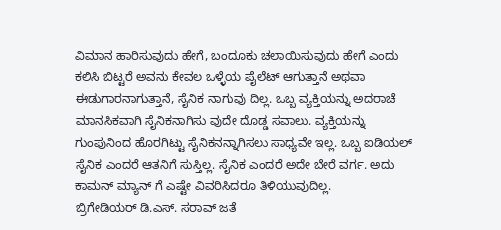ವಿಮಾನ ಹಾರಿಸುವುದು ಹೇಗೆ, ಬಂದೂಕು ಚಲಾಯಿಸುವುದು ಹೇಗೆ ಎಂದು ಕಲಿಸಿ ಬಿಟ್ಟರೆ ಅವನು ಕೇವಲ ಒಳ್ಳೆಯ ಪೈಲೆಟ್ ಆಗುತ್ತಾನೆ ಅಥವಾ ಈಡುಗಾರನಾಗುತ್ತಾನೆ, ಸೈನಿಕ ನಾಗುವು ದಿಲ್ಲ. ಒಬ್ಬ ವ್ಯಕ್ತಿಯನ್ನು ಅದರಾಚೆ ಮಾನಸಿಕವಾಗಿ ಸೈನಿಕನಾಗಿಸು ವುದೇ ದೊಡ್ಡ ಸವಾಲು. ವ್ಯಕ್ತಿಯನ್ನು ಗುಂಪುನಿಂದ ಹೊರಗಿಟ್ಟು ಸೈನಿಕನನ್ನಾಗಿಸಲು ಸಾಧ್ಯವೇ ಇಲ್ಲ. ಒಬ್ಬ ಐಡಿಯಲ್ ಸೈನಿಕ ಎಂದರೆ ಆತನಿಗೆ ಸುಸ್ತಿಲ್ಲ. ಸೈನಿಕ ಎಂದರೆ ಅದೇ ಬೇರೆ ವರ್ಗ. ಅದು ಕಾಮನ್ ಮ್ಯಾನ್ ಗೆ ಎಷ್ಟೇ ವಿವರಿಸಿದರೂ ತಿಳಿಯುವುದಿಲ್ಲ.
ಬ್ರಿಗೇಡಿಯರ್ ಡಿ.ಎಸ್. ಸರಾವ್ ಜತೆ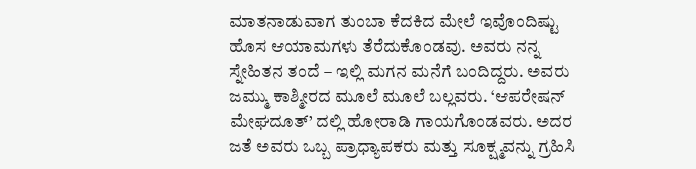ಮಾತನಾಡುವಾಗ ತುಂಬಾ ಕೆದಕಿದ ಮೇಲೆ ಇವೊಂದಿಷ್ಟು ಹೊಸ ಆಯಾಮಗಳು ತೆರೆದುಕೊಂಡವು. ಅವರು ನನ್ನ ಸ್ನೇಹಿತನ ತಂದೆ – ಇಲ್ಲಿ ಮಗನ ಮನೆಗೆ ಬಂದಿದ್ದರು. ಅವರು ಜಮ್ಮು ಕಾಶ್ಮೀರದ ಮೂಲೆ ಮೂಲೆ ಬಲ್ಲವರು. ‘ಆಪರೇಷನ್ ಮೇಘದೂತ್’ ದಲ್ಲಿ ಹೋರಾಡಿ ಗಾಯಗೊಂಡವರು. ಅದರ ಜತೆ ಅವರು ಒಬ್ಬ ಪ್ರಾಧ್ಯಾಪಕರು ಮತ್ತು ಸೂಕ್ಷ್ಮವನ್ನು ಗ್ರಹಿಸಿ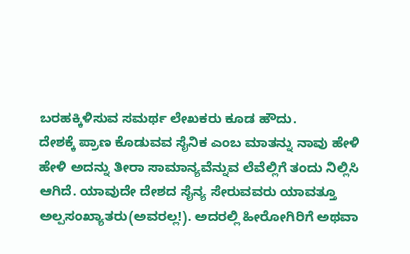ಬರಹಕ್ಕಿಳಿಸುವ ಸಮರ್ಥ ಲೇಖಕರು ಕೂಡ ಹೌದು.
ದೇಶಕ್ಕೆ ಪ್ರಾಣ ಕೊಡುವವ ಸೈನಿಕ ಎಂಬ ಮಾತನ್ನು ನಾವು ಹೇಳಿ ಹೇಳಿ ಅದನ್ನು ತೀರಾ ಸಾಮಾನ್ಯವೆನ್ನುವ ಲೆವೆಲ್ಲಿಗೆ ತಂದು ನಿಲ್ಲಿಸಿ ಆಗಿದೆ. ಯಾವುದೇ ದೇಶದ ಸೈನ್ಯ ಸೇರುವವರು ಯಾವತ್ತೂ ಅಲ್ಪಸಂಖ್ಯಾತರು(ಅವರಲ್ಲ!). ಅದರಲ್ಲಿ ಹೀರೋಗಿರಿಗೆ ಅಥವಾ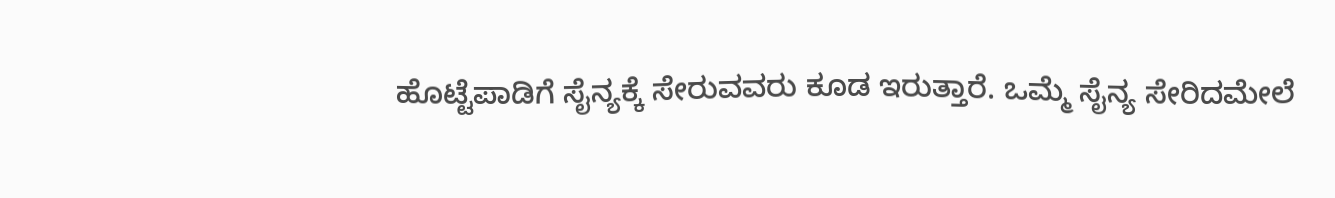ಹೊಟ್ಟೆಪಾಡಿಗೆ ಸೈನ್ಯಕ್ಕೆ ಸೇರುವವರು ಕೂಡ ಇರುತ್ತಾರೆ. ಒಮ್ಮೆ ಸೈನ್ಯ ಸೇರಿದಮೇಲೆ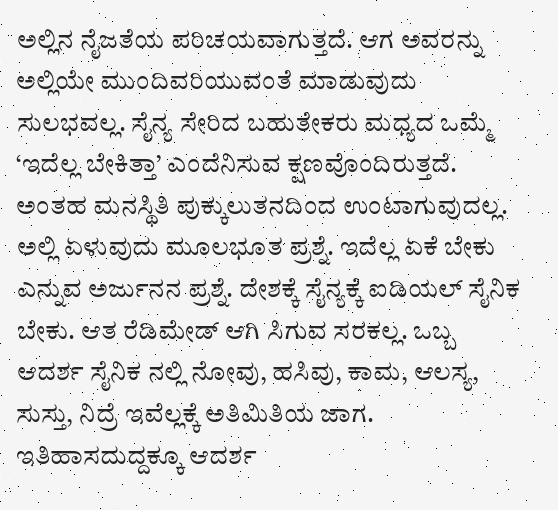ಅಲ್ಲಿನ ನೈಜತೆಯ ಪರಿಚಯವಾಗುತ್ತದೆ. ಆಗ ಅವರನ್ನು ಅಲ್ಲಿಯೇ ಮುಂದಿವರಿಯುವಂತೆ ಮಾಡುವುದು ಸುಲಭವಲ್ಲ. ಸೈನ್ಯ ಸೇರಿದ ಬಹುತೇಕರು ಮಧ್ಯದ ಒಮ್ಮೆ ‘ಇದೆಲ್ಲ ಬೇಕಿತ್ತಾ’ ಎಂದೆನಿಸುವ ಕ್ಷಣವೊಂದಿರುತ್ತದೆ.
ಅಂತಹ ಮನಸ್ಥಿತಿ ಪುಕ್ಕುಲುತನದಿಂದ ಉಂಟಾಗುವುದಲ್ಲ. ಅಲ್ಲಿ ಏಳುವುದು ಮೂಲಭೂತ ಪ್ರಶ್ನೆ. ಇದೆಲ್ಲ ಏಕೆ ಬೇಕು ಎನ್ನುವ ಅರ್ಜುನನ ಪ್ರಶ್ನೆ. ದೇಶಕ್ಕೆ ಸೈನ್ಯಕ್ಕೆ ಐಡಿಯಲ್ ಸೈನಿಕ ಬೇಕು. ಆತ ರೆಡಿಮೇಡ್ ಆಗಿ ಸಿಗುವ ಸರಕಲ್ಲ. ಒಬ್ಬ ಆದರ್ಶ ಸೈನಿಕ ನಲ್ಲಿ ನೋವು, ಹಸಿವು, ಕಾಮ, ಆಲಸ್ಯ, ಸುಸ್ತು, ನಿದ್ರೆ ಇವೆಲ್ಲಕ್ಕೆ ಅತಿಮಿತಿಯ ಜಾಗ. ಇತಿಹಾಸದುದ್ದಕ್ಕೂ ಆದರ್ಶ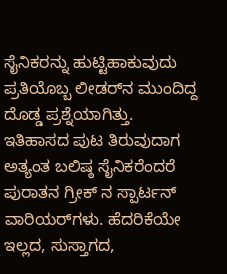ಸೈನಿಕರನ್ನು ಹುಟ್ಟಿಹಾಕುವುದು ಪ್ರತಿಯೊಬ್ಬ ಲೀಡರ್‌ನ ಮುಂದಿದ್ದ ದೊಡ್ಡ ಪ್ರಶ್ನೆಯಾಗಿತ್ತು.
ಇತಿಹಾಸದ ಪುಟ ತಿರುವುದಾಗ ಅತ್ಯಂತ ಬಲಿಷ್ಠ ಸೈನಿಕರೆಂದರೆ ಪುರಾತನ ಗ್ರೀಕ್ ನ ಸ್ಪಾರ್ಟನ್ ವಾರಿಯರ್‌ಗಳು. ಹೆದರಿಕೆಯೇ ಇಲ್ಲದ, ಸುಸ್ತಾಗದ,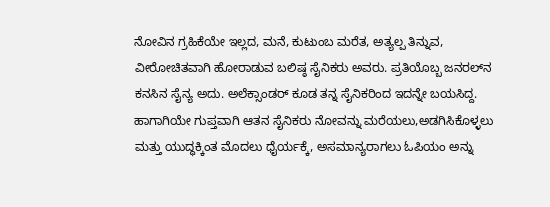ನೋವಿನ ಗ್ರಹಿಕೆಯೇ ಇಲ್ಲದ, ಮನೆ, ಕುಟುಂಬ ಮರೆತ, ಅತ್ಯಲ್ಪ ತಿನ್ನುವ, ವೀರೋಚಿತವಾಗಿ ಹೋರಾಡುವ ಬಲಿಷ್ಠ ಸೈನಿಕರು ಅವರು. ಪ್ರತಿಯೊಬ್ಬ ಜನರಲ್‌ನ ಕನಸಿನ ಸೈನ್ಯ ಅದು. ಅಲೆಕ್ಸಾಂಡರ್ ಕೂಡ ತನ್ನ ಸೈನಿಕರಿಂದ ಇದನ್ನೇ ಬಯಸಿದ್ದ. ಹಾಗಾಗಿಯೇ ಗುಪ್ತವಾಗಿ ಆತನ ಸೈನಿಕರು ನೋವನ್ನು ಮರೆಯಲು,ಅಡಗಿಸಿಕೊಳ್ಳಲು ಮತ್ತು ಯುದ್ಧಕ್ಕಿಂತ ಮೊದಲು ಧೈರ್ಯಕ್ಕೆ, ಅಸಮಾನ್ಯರಾಗಲು ಓಪಿಯಂ ಅನ್ನು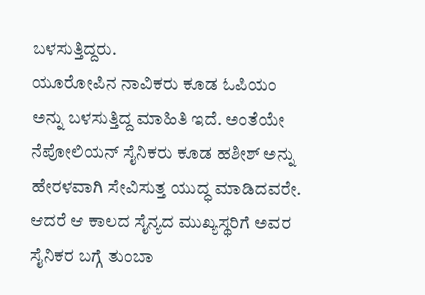ಬಳಸುತ್ತಿದ್ದರು.
ಯೂರೋಪಿನ ನಾವಿಕರು ಕೂಡ ಓಪಿಯಂ ಅನ್ನು ಬಳಸುತ್ತಿದ್ದ ಮಾಹಿತಿ ಇದೆ. ಅಂತೆಯೇ ನೆಪೋಲಿಯನ್ ಸೈನಿಕರು ಕೂಡ ಹಶೀಶ್ ಅನ್ನು ಹೇರಳವಾಗಿ ಸೇವಿಸುತ್ತ ಯುದ್ಧ ಮಾಡಿದವರೇ. ಆದರೆ ಆ ಕಾಲದ ಸೈನ್ಯದ ಮುಖ್ಯಸ್ಥರಿಗೆ ಅವರ ಸೈನಿಕರ ಬಗ್ಗೆ ತುಂಬಾ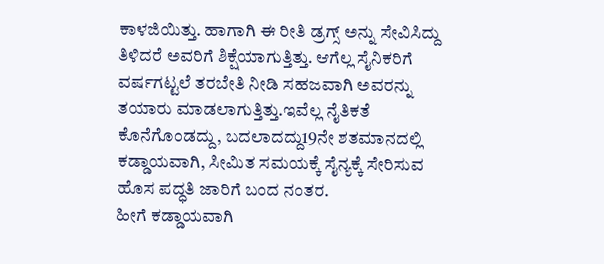ಕಾಳಜಿಯಿತ್ತು. ಹಾಗಾಗಿ ಈ ರೀತಿ ಡ್ರಗ್ಸ್ ಅನ್ನು ಸೇವಿಸಿದ್ದು ತಿಳಿದರೆ ಅವರಿಗೆ ಶಿಕ್ಷೆಯಾಗುತ್ತಿತ್ತು. ಆಗೆಲ್ಲ ಸೈನಿಕರಿಗೆ ವರ್ಷಗಟ್ಟಲೆ ತರಬೇತಿ ನೀಡಿ ಸಹಜವಾಗಿ ಅವರನ್ನು ತಯಾರು ಮಾಡಲಾಗುತ್ತಿತ್ತು.ಇವೆಲ್ಲ ನೈತಿಕತೆ ಕೊನೆಗೊಂಡದ್ದು, ಬದಲಾದದ್ದು19ನೇ ಶತಮಾನದಲ್ಲಿ ಕಡ್ಡಾಯವಾಗಿ, ಸೀಮಿತ ಸಮಯಕ್ಕೆ ಸೈನ್ಯಕ್ಕೆ ಸೇರಿಸುವ ಹೊಸ ಪದ್ಧತಿ ಜಾರಿಗೆ ಬಂದ ನಂತರ.
ಹೀಗೆ ಕಡ್ಡಾಯವಾಗಿ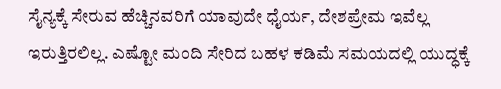ಸೈನ್ಯಕ್ಕೆ ಸೇರುವ ಹೆಚ್ಚಿನವರಿಗೆ ಯಾವುದೇ ಧೈರ್ಯ, ದೇಶಪ್ರೇಮ ಇವೆಲ್ಲ ಇರುತ್ತಿರಲಿಲ್ಲ. ಎಷ್ಟೋ ಮಂದಿ ಸೇರಿದ ಬಹಳ ಕಡಿಮೆ ಸಮಯದಲ್ಲಿ ಯುದ್ಧಕ್ಕೆ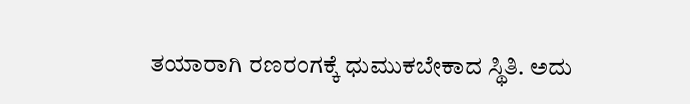ತಯಾರಾಗಿ ರಣರಂಗಕ್ಕೆ ಧುಮುಕಬೇಕಾದ ಸ್ಥಿತಿ. ಅದು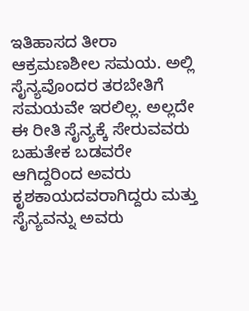ಇತಿಹಾಸದ ತೀರಾ ಆಕ್ರಮಣಶೀಲ ಸಮಯ. ಅಲ್ಲಿ ಸೈನ್ಯವೊಂದರ ತರಬೇತಿಗೆ ಸಮಯವೇ ಇರಲಿಲ್ಲ. ಅಲ್ಲದೇ ಈ ರೀತಿ ಸೈನ್ಯಕ್ಕೆ ಸೇರುವವರು ಬಹುತೇಕ ಬಡವರೇ ಆಗಿದ್ದರಿಂದ ಅವರು ಕೃಶಕಾಯದವರಾಗಿದ್ದರು ಮತ್ತು ಸೈನ್ಯವನ್ನು ಅವರು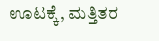ಊಟಕ್ಕೆ, ಮತ್ತಿತರ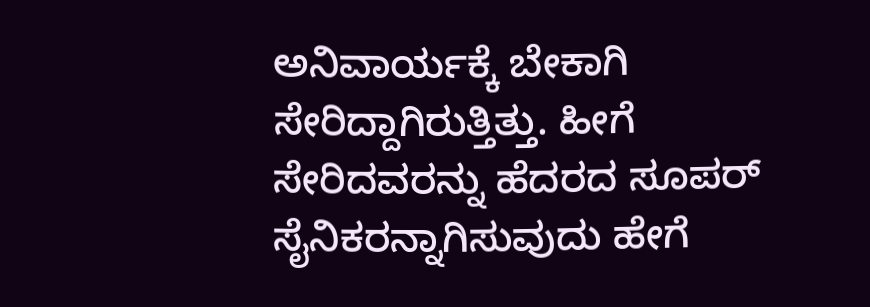ಅನಿವಾರ್ಯಕ್ಕೆ ಬೇಕಾಗಿ ಸೇರಿದ್ದಾಗಿರುತ್ತಿತ್ತು. ಹೀಗೆ ಸೇರಿದವರನ್ನು ಹೆದರದ ಸೂಪರ್ ಸೈನಿಕರನ್ನಾಗಿಸುವುದು ಹೇಗೆ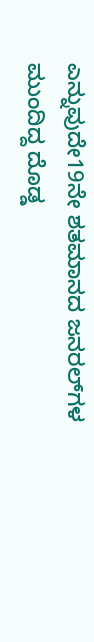ಎನ್ನುವುದೇ19ನೇ ಶತಮಾನದ ಜನರಲ್‌ಗಳ ಮುಂದಿದ್ದ ದೊಡ್ಡ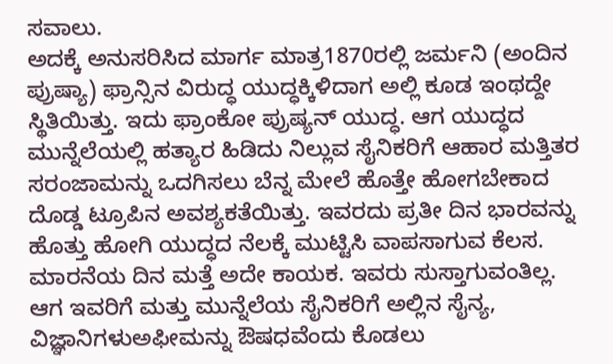ಸವಾಲು.
ಅದಕ್ಕೆ ಅನುಸರಿಸಿದ ಮಾರ್ಗ ಮಾತ್ರ1870ರಲ್ಲಿ ಜರ್ಮನಿ (ಅಂದಿನ ಪ್ರುಷ್ಯಾ) ಫ್ರಾನ್ಸಿನ ವಿರುದ್ಧ ಯುದ್ಧಕ್ಕಿಳಿದಾಗ ಅಲ್ಲಿ ಕೂಡ ಇಂಥದ್ದೇ ಸ್ಥಿತಿಯಿತ್ತು. ಇದು ಫ್ರಾಂಕೋ ಪ್ರುಷ್ಯನ್ ಯುದ್ಧ. ಆಗ ಯುದ್ಧದ ಮುನ್ನೆಲೆಯಲ್ಲಿ ಹತ್ಯಾರ ಹಿಡಿದು ನಿಲ್ಲುವ ಸೈನಿಕರಿಗೆ ಆಹಾರ ಮತ್ತಿತರ ಸರಂಜಾಮನ್ನು ಒದಗಿಸಲು ಬೆನ್ನ ಮೇಲೆ ಹೊತ್ತೇ ಹೋಗಬೇಕಾದ ದೊಡ್ಡ ಟ್ರೂಪಿನ ಅವಶ್ಯಕತೆಯಿತ್ತು. ಇವರದು ಪ್ರತೀ ದಿನ ಭಾರವನ್ನು ಹೊತ್ತು ಹೋಗಿ ಯುದ್ಧದ ನೆಲಕ್ಕೆ ಮುಟ್ಟಿಸಿ ವಾಪಸಾಗುವ ಕೆಲಸ. ಮಾರನೆಯ ದಿನ ಮತ್ತೆ ಅದೇ ಕಾಯಕ. ಇವರು ಸುಸ್ತಾಗುವಂತಿಲ್ಲ. ಆಗ ಇವರಿಗೆ ಮತ್ತು ಮುನ್ನೆಲೆಯ ಸೈನಿಕರಿಗೆ ಅಲ್ಲಿನ ಸೈನ್ಯ, ವಿಜ್ಞಾನಿಗಳುಅಫೀಮನ್ನು ಔಷಧವೆಂದು ಕೊಡಲು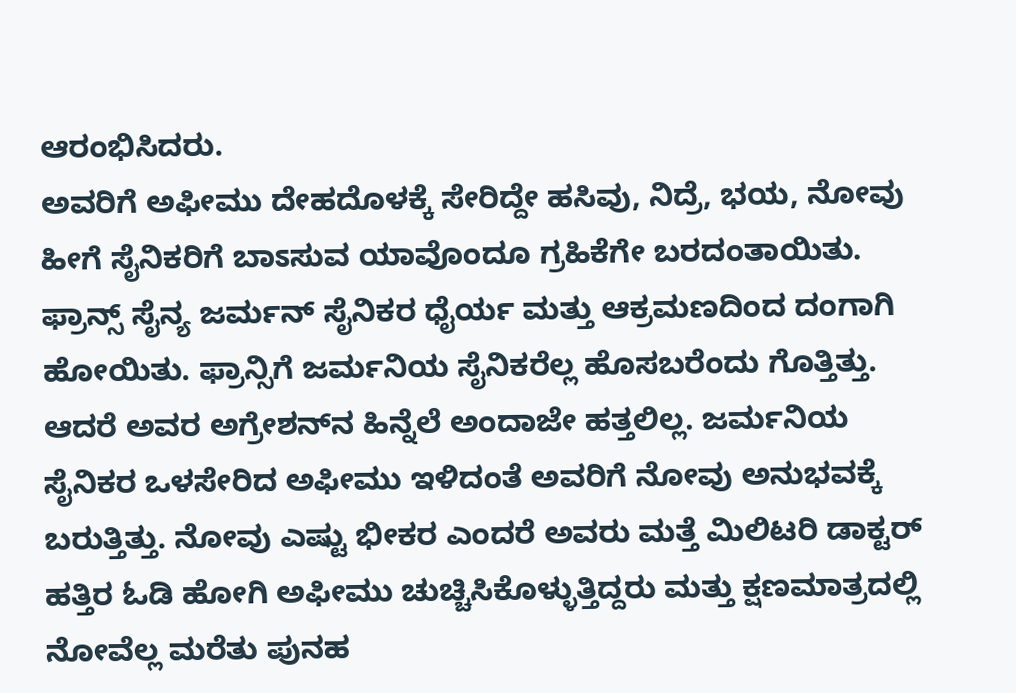ಆರಂಭಿಸಿದರು.
ಅವರಿಗೆ ಅಫೀಮು ದೇಹದೊಳಕ್ಕೆ ಸೇರಿದ್ದೇ ಹಸಿವು, ನಿದ್ರೆ, ಭಯ, ನೋವು ಹೀಗೆ ಸೈನಿಕರಿಗೆ ಬಾಽಸುವ ಯಾವೊಂದೂ ಗ್ರಹಿಕೆಗೇ ಬರದಂತಾಯಿತು. ಫ್ರಾನ್ಸ್ ಸೈನ್ಯ ಜರ್ಮನ್ ಸೈನಿಕರ ಧೈರ್ಯ ಮತ್ತು ಆಕ್ರಮಣದಿಂದ ದಂಗಾಗಿ ಹೋಯಿತು. ಫ್ರಾನ್ಸಿಗೆ ಜರ್ಮನಿಯ ಸೈನಿಕರೆಲ್ಲ ಹೊಸಬರೆಂದು ಗೊತ್ತಿತ್ತು. ಆದರೆ ಅವರ ಅಗ್ರೇಶನ್‌ನ ಹಿನ್ನೆಲೆ ಅಂದಾಜೇ ಹತ್ತಲಿಲ್ಲ. ಜರ್ಮನಿಯ ಸೈನಿಕರ ಒಳಸೇರಿದ ಅಫೀಮು ಇಳಿದಂತೆ ಅವರಿಗೆ ನೋವು ಅನುಭವಕ್ಕೆ ಬರುತ್ತಿತ್ತು. ನೋವು ಎಷ್ಟು ಭೀಕರ ಎಂದರೆ ಅವರು ಮತ್ತೆ ಮಿಲಿಟರಿ ಡಾಕ್ಟರ್ ಹತ್ತಿರ ಓಡಿ ಹೋಗಿ ಅಫೀಮು ಚುಚ್ಚಿಸಿಕೊಳ್ಳುತ್ತಿದ್ದರು ಮತ್ತು ಕ್ಷಣಮಾತ್ರದಲ್ಲಿ ನೋವೆಲ್ಲ ಮರೆತು ಪುನಹ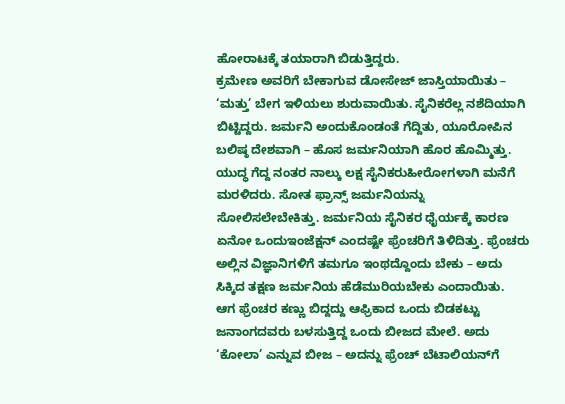ಹೋರಾಟಕ್ಕೆ ತಯಾರಾಗಿ ಬಿಡುತ್ತಿದ್ದರು.
ಕ್ರಮೇಣ ಅವರಿಗೆ ಬೇಕಾಗುವ ಡೋಸೇಜ್ ಜಾಸ್ತಿಯಾಯಿತು – ‘ಮತ್ತು’ ಬೇಗ ಇಳಿಯಲು ಶುರುವಾಯಿತು. ಸೈನಿಕರೆಲ್ಲ ನಶೆದಿಯಾಗಿ ಬಿಟ್ಟಿದ್ದರು. ಜರ್ಮನಿ ಅಂದುಕೊಂಡಂತೆ ಗೆದ್ದಿತು, ಯೂರೋಪಿನ ಬಲಿಷ್ಠ ದೇಶವಾಗಿ – ಹೊಸ ಜರ್ಮನಿಯಾಗಿ ಹೊರ ಹೊಮ್ಮಿತ್ತು. ಯುದ್ಧ ಗೆದ್ದ ನಂತರ ನಾಲ್ಕು ಲಕ್ಷ ಸೈನಿಕರುಹೀರೋಗಳಾಗಿ ಮನೆಗೆ ಮರಳಿದರು. ಸೋತ ಫ್ರಾನ್ಸ್ ಜರ್ಮನಿಯನ್ನು ಸೋಲಿಸಲೇಬೇಕಿತ್ತು. ಜರ್ಮನಿಯ ಸೈನಿಕರ ಧೈರ್ಯಕ್ಕೆ ಕಾರಣ ಏನೋ ಒಂದುಇಂಜೆಕ್ಷನ್ ಎಂದಷ್ಟೇ ಫ್ರೆಂಚರಿಗೆ ತಿಳಿದಿತ್ತು. ಫ್ರೆಂಚರು ಅಲ್ಲಿನ ವಿಜ್ಞಾನಿಗಳಿಗೆ ತಮಗೂ ಇಂಥದ್ದೊಂದು ಬೇಕು – ಅದು ಸಿಕ್ಕಿದ ತಕ್ಷಣ ಜರ್ಮನಿಯ ಹೆಡೆಮುರಿಯಬೇಕು ಎಂದಾಯಿತು.
ಆಗ ಫ್ರೆಂಚರ ಕಣ್ಣು ಬಿದ್ದದ್ದು ಆಫ್ರಿಕಾದ ಒಂದು ಬಿಡಕಟ್ಟು ಜನಾಂಗದವರು ಬಳಸುತ್ತಿದ್ದ ಒಂದು ಬೀಜದ ಮೇಲೆ. ಅದು ‘ಕೋಲಾ’ ಎನ್ನುವ ಬೀಜ – ಅದನ್ನು ಫ್ರೆಂಚ್ ಬೆಟಾಲಿಯನ್‌ಗೆ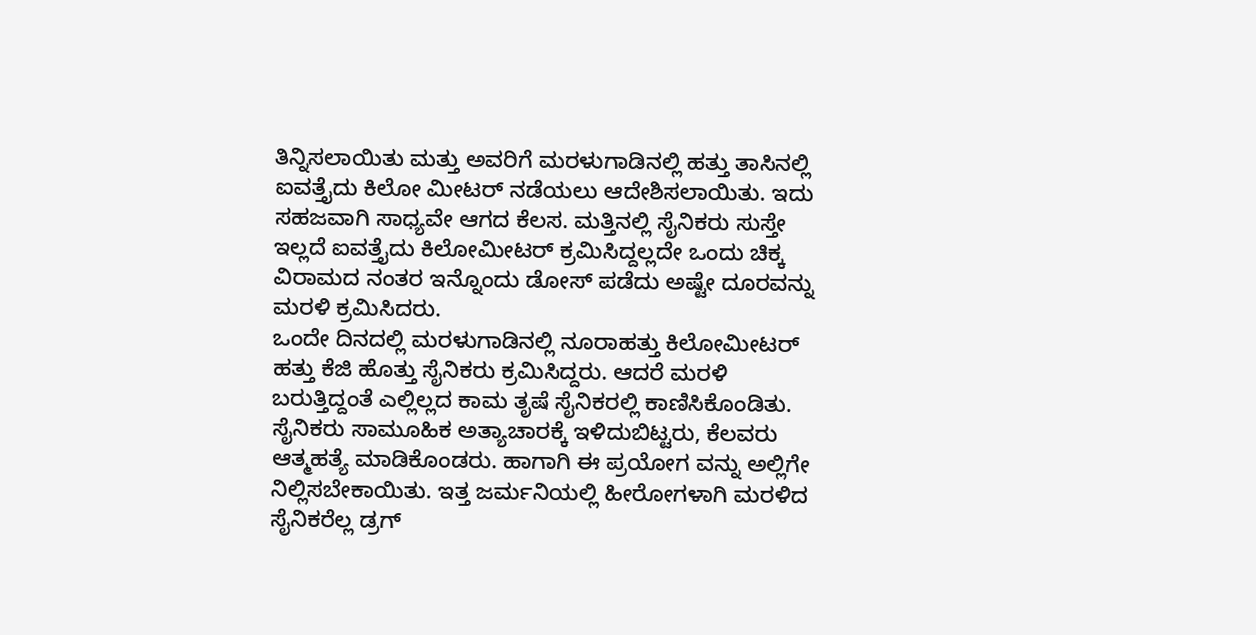ತಿನ್ನಿಸಲಾಯಿತು ಮತ್ತು ಅವರಿಗೆ ಮರಳುಗಾಡಿನಲ್ಲಿ ಹತ್ತು ತಾಸಿನಲ್ಲಿ ಐವತ್ತೈದು ಕಿಲೋ ಮೀಟರ್ ನಡೆಯಲು ಆದೇಶಿಸಲಾಯಿತು. ಇದು ಸಹಜವಾಗಿ ಸಾಧ್ಯವೇ ಆಗದ ಕೆಲಸ. ಮತ್ತಿನಲ್ಲಿ ಸೈನಿಕರು ಸುಸ್ತೇ ಇಲ್ಲದೆ ಐವತ್ತೈದು ಕಿಲೋಮೀಟರ್ ಕ್ರಮಿಸಿದ್ದಲ್ಲದೇ ಒಂದು ಚಿಕ್ಕ ವಿರಾಮದ ನಂತರ ಇನ್ನೊಂದು ಡೋಸ್ ಪಡೆದು ಅಷ್ಟೇ ದೂರವನ್ನು ಮರಳಿ ಕ್ರಮಿಸಿದರು.
ಒಂದೇ ದಿನದಲ್ಲಿ ಮರಳುಗಾಡಿನಲ್ಲಿ ನೂರಾಹತ್ತು ಕಿಲೋಮೀಟರ್ ಹತ್ತು ಕೆಜಿ ಹೊತ್ತು ಸೈನಿಕರು ಕ್ರಮಿಸಿದ್ದರು. ಆದರೆ ಮರಳಿ ಬರುತ್ತಿದ್ದಂತೆ ಎಲ್ಲಿಲ್ಲದ ಕಾಮ ತೃಷೆ ಸೈನಿಕರಲ್ಲಿ ಕಾಣಿಸಿಕೊಂಡಿತು. ಸೈನಿಕರು ಸಾಮೂಹಿಕ ಅತ್ಯಾಚಾರಕ್ಕೆ ಇಳಿದುಬಿಟ್ಟರು, ಕೆಲವರು ಆತ್ಮಹತ್ಯೆ ಮಾಡಿಕೊಂಡರು. ಹಾಗಾಗಿ ಈ ಪ್ರಯೋಗ ವನ್ನು ಅಲ್ಲಿಗೇ ನಿಲ್ಲಿಸಬೇಕಾಯಿತು. ಇತ್ತ ಜರ್ಮನಿಯಲ್ಲಿ ಹೀರೋಗಳಾಗಿ ಮರಳಿದ ಸೈನಿಕರೆಲ್ಲ ಡ್ರಗ್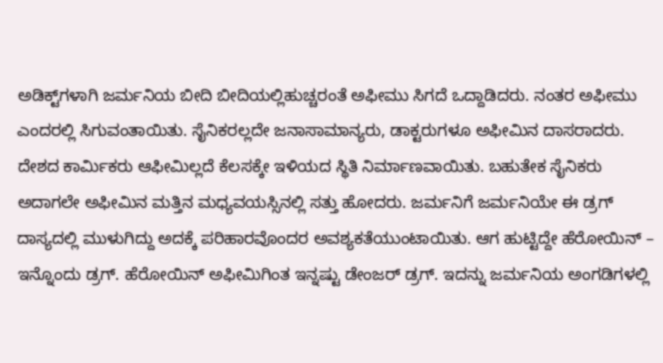ಅಡಿಕ್ಟ್‌ಗಳಾಗಿ ಜರ್ಮನಿಯ ಬೀದಿ ಬೀದಿಯಲ್ಲಿಹುಚ್ಚರಂತೆ ಅಫೀಮು ಸಿಗದೆ ಒದ್ದಾಡಿದರು. ನಂತರ ಅಫೀಮು ಎಂದರಲ್ಲಿ ಸಿಗುವಂತಾಯಿತು. ಸೈನಿಕರಲ್ಲದೇ ಜನಾಸಾಮಾನ್ಯರು, ಡಾಕ್ಟರುಗಳೂ ಅಫೀಮಿನ ದಾಸರಾದರು.
ದೇಶದ ಕಾರ್ಮಿಕರು ಆಫೀಮಿಲ್ಲದೆ ಕೆಲಸಕ್ಕೇ ಇಳಿಯದ ಸ್ಥಿತಿ ನಿರ್ಮಾಣವಾಯಿತು. ಬಹುತೇಕ ಸೈನಿಕರು ಅದಾಗಲೇ ಅಫೀಮಿನ ಮತ್ತಿನ ಮಧ್ಯವಯಸ್ಸಿನಲ್ಲಿ ಸತ್ತು ಹೋದರು. ಜರ್ಮನಿಗೆ ಜರ್ಮನಿಯೇ ಈ ಡ್ರಗ್ ದಾಸ್ಯದಲ್ಲಿ ಮುಳುಗಿದ್ದು ಅದಕ್ಕೆ ಪರಿಹಾರವೊಂದರ ಅವಶ್ಯಕತೆಯುಂಟಾಯಿತು. ಆಗ ಹುಟ್ಟಿದ್ದೇ ಹೆರೋಯಿನ್ – ಇನ್ನೊಂದು ಡ್ರಗ್. ಹೆರೋಯಿನ್ ಅಫೀಮಿಗಿಂತ ಇನ್ನಷ್ಟು ಡೇಂಜರ್ ಡ್ರಗ್. ಇದನ್ನು ಜರ್ಮನಿಯ ಅಂಗಡಿಗಳಲ್ಲಿ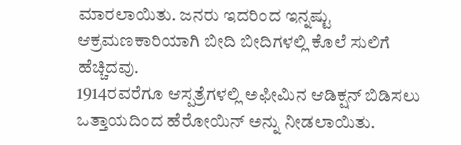ಮಾರಲಾಯಿತು. ಜನರು ಇದರಿಂದ ಇನ್ನಷ್ಟು ಆಕ್ರಮಣಕಾರಿಯಾಗಿ ಬೀದಿ ಬೀದಿಗಳಲ್ಲಿ ಕೊಲೆ ಸುಲಿಗೆ ಹೆಚ್ಚಿದವು.
1914ರವರೆಗೂ ಆಸ್ಪತ್ರೆಗಳಲ್ಲಿ ಅಫೀಮಿನ ಆಡಿಕ್ಷನ್ ಬಿಡಿಸಲು ಒತ್ತಾಯದಿಂದ ಹೆರೋಯಿನ್ ಅನ್ನು ನೀಡಲಾಯಿತು.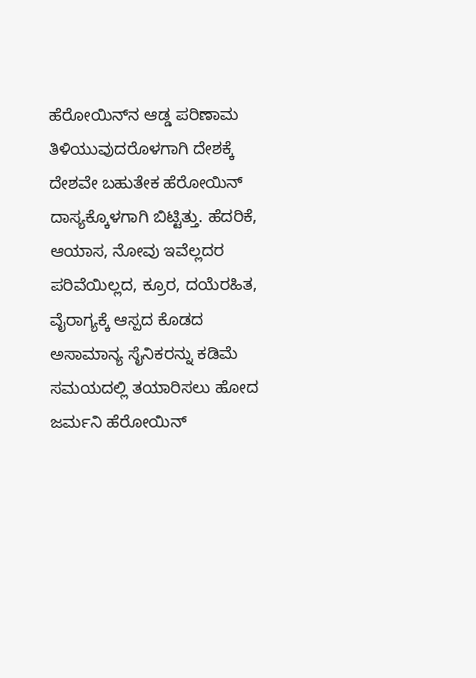ಹೆರೋಯಿನ್‌ನ ಆಡ್ಡ ಪರಿಣಾಮ ತಿಳಿಯುವುದರೊಳಗಾಗಿ ದೇಶಕ್ಕೆ ದೇಶವೇ ಬಹುತೇಕ ಹೆರೋಯಿನ್ ದಾಸ್ಯಕ್ಕೊಳಗಾಗಿ ಬಿಟ್ಟಿತ್ತು. ಹೆದರಿಕೆ, ಆಯಾಸ, ನೋವು ಇವೆಲ್ಲದರ ಪರಿವೆಯಿಲ್ಲದ, ಕ್ರೂರ, ದಯೆರಹಿತ, ವೈರಾಗ್ಯಕ್ಕೆ ಆಸ್ಪದ ಕೊಡದ ಅಸಾಮಾನ್ಯ ಸೈನಿಕರನ್ನು ಕಡಿಮೆ ಸಮಯದಲ್ಲಿ ತಯಾರಿಸಲು ಹೋದ ಜರ್ಮನಿ ಹೆರೋಯಿನ್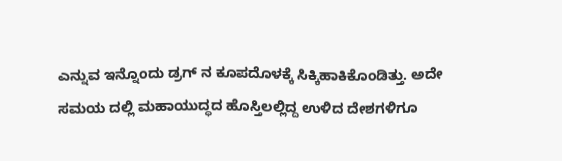ಎನ್ನುವ ಇನ್ನೊಂದು ಡ್ರಗ್ ನ ಕೂಪದೊಳಕ್ಕೆ ಸಿಕ್ಕಿಹಾಕಿಕೊಂಡಿತ್ತು. ಅದೇ ಸಮಯ ದಲ್ಲಿ ಮಹಾಯುದ್ಧದ ಹೊಸ್ತಿಲಲ್ಲಿದ್ದ ಉಳಿದ ದೇಶಗಳಿಗೂ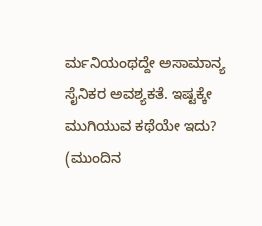ರ್ಮನಿಯಂಥದ್ದೇ ಅಸಾಮಾನ್ಯ ಸೈನಿಕರ ಅವಶ್ಯಕತೆ. ಇಷ್ಟಕ್ಕೇ ಮುಗಿಯುವ ಕಥೆಯೇ ಇದು?
(ಮುಂದಿನ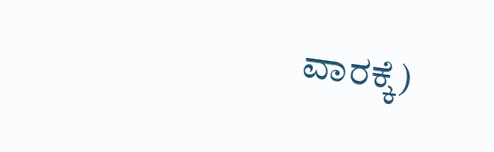ವಾರಕ್ಕೆ)